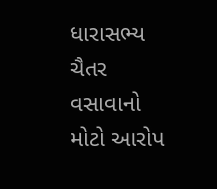ધારાસભ્ય ચૈતર વસાવાનો મોટો આરોપ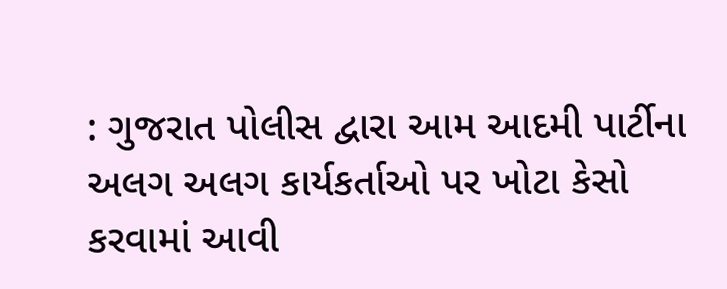: ગુજરાત પોલીસ દ્વારા આમ આદમી પાર્ટીના અલગ અલગ કાર્યકર્તાઓ પર ખોટા કેસો કરવામાં આવી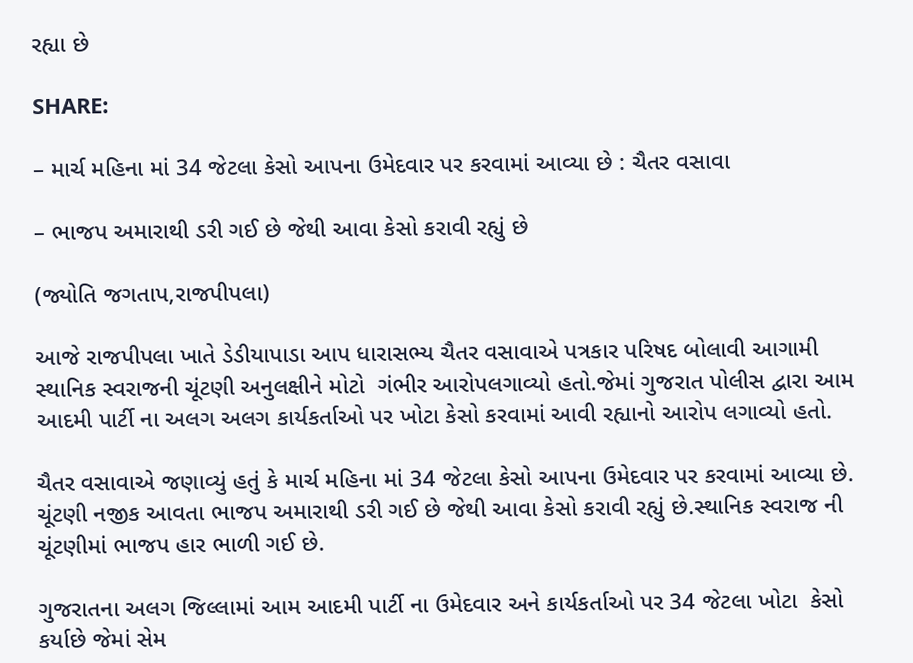રહ્યા છે

SHARE:

– માર્ચ મહિના માં 34 જેટલા કેસો આપના ઉમેદવાર પર કરવામાં આવ્યા છે : ચૈતર વસાવા

– ભાજપ અમારાથી ડરી ગઈ છે જેથી આવા કેસો કરાવી રહ્યું છે

(જ્યોતિ જગતાપ,રાજપીપલા)

આજે રાજપીપલા ખાતે ડેડીયાપાડા આપ ધારાસભ્ય ચૈતર વસાવાએ પત્રકાર પરિષદ બોલાવી આગામી સ્થાનિક સ્વરાજની ચૂંટણી અનુલક્ષીને મોટો  ગંભીર આરોપલગાવ્યો હતો.જેમાં ગુજરાત પોલીસ દ્વારા આમ આદમી પાર્ટી ના અલગ અલગ કાર્યકર્તાઓ પર ખોટા કેસો કરવામાં આવી રહ્યાનો આરોપ લગાવ્યો હતો.

ચૈતર વસાવાએ જણાવ્યું હતું કે માર્ચ મહિના માં 34 જેટલા કેસો આપના ઉમેદવાર પર કરવામાં આવ્યા છે. ચૂંટણી નજીક આવતા ભાજપ અમારાથી ડરી ગઈ છે જેથી આવા કેસો કરાવી રહ્યું છે.સ્થાનિક સ્વરાજ ની ચૂંટણીમાં ભાજપ હાર ભાળી ગઈ છે.

ગુજરાતના અલગ જિલ્લામાં આમ આદમી પાર્ટી ના ઉમેદવાર અને કાર્યકર્તાઓ પર 34 જેટલા ખોટા  કેસો કર્યાછે જેમાં સેમ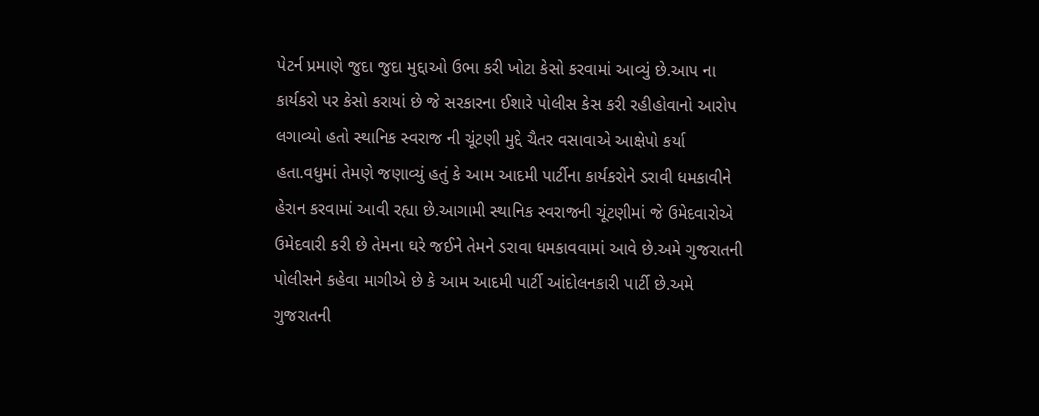પેટર્ન પ્રમાણે જુદા જુદા મુદ્દાઓ ઉભા કરી ખોટા કેસો કરવામાં આવ્યું છે.આપ ના કાર્યકરો પર કેસો કરાયાં છે જે સરકારના ઈશારે પોલીસ કેસ કરી રહીહોવાનો આરોપ લગાવ્યો હતો સ્થાનિક સ્વરાજ ની ચૂંટણી મુદ્દે ચૈતર વસાવાએ આક્ષેપો કર્યા હતા.વધુમાં તેમણે જણાવ્યું હતું કે આમ આદમી પાર્ટીના કાર્યકરોને ડરાવી ધમકાવીને હેરાન કરવામાં આવી રહ્યા છે.આગામી સ્થાનિક સ્વરાજની ચૂંટણીમાં જે ઉમેદવારોએ ઉમેદવારી કરી છે તેમના ઘરે જઈને તેમને ડરાવા ધમકાવવામાં આવે છે.અમે ગુજરાતની પોલીસને કહેવા માગીએ છે કે આમ આદમી પાર્ટી આંદોલનકારી પાર્ટી છે.અમે ગુજરાતની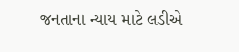જનતાના ન્યાય માટે લડીએ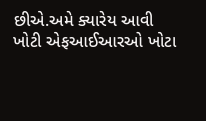છીએ.અમે ક્યારેય આવી ખોટી એફઆઈઆરઓ ખોટા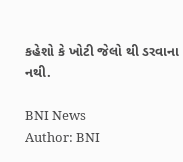કહેશો કે ખોટી જેલો થી ડરવાના નથી.

BNI News
Author: BNI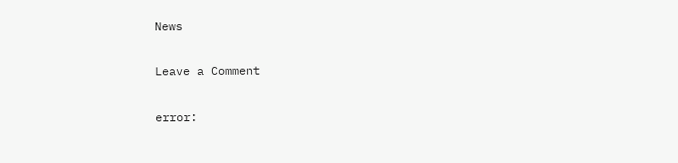News

Leave a Comment

error: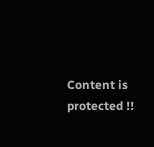Content is protected !!